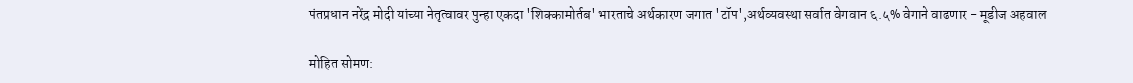पंतप्रधान नरेंद्र मोदी यांच्या नेतृत्वावर पुन्हा एकदा 'शिक्कामोर्तब' भारताचे अर्थकारण जगात 'टॉप',अर्थव्यवस्था सर्वात वेगवान ६.५% वेगाने वाढणार - मूडीज अहवाल

मोहित सोमण: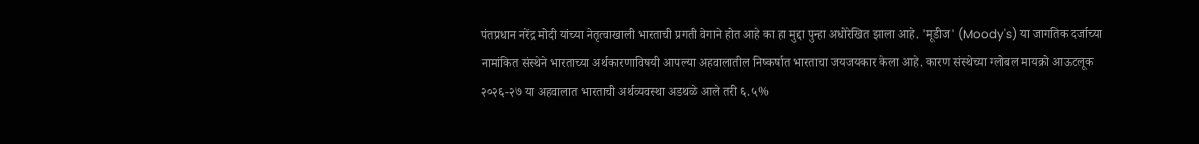पंतप्रधान नरेंद्र मोदी यांच्या नेतृत्वाखाली भारताची प्रगती वेगाने होत आहे का हा मुद्दा पुन्हा अधोरेखित झाला आहे. 'मूडीज' (Moody's) या जागतिक दर्जाच्या नामांकित संस्थेने भारताच्या अर्थकारणाविषयी आपल्या अहवालातील निष्कर्षात भारताचा जयजयकार केला आहे. कारण संस्थेच्या ग्लोबल मायक्रो आऊटलूक २०२६-२७ या अहवालात भारताची अर्थव्यवस्था अडथळे आले तरी ६.५%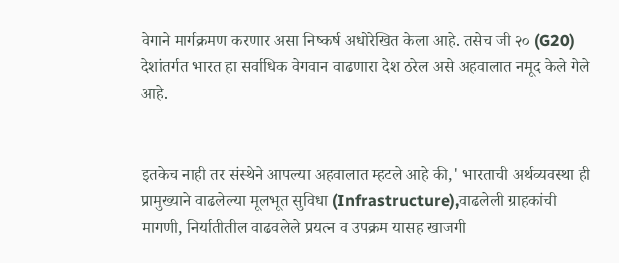वेगाने मार्गक्रमण करणार असा निष्कर्ष अधोरेखित केला आहे. तसेच जी २० (G20) देशांतर्गत भारत हा सर्वाधिक वेगवान वाढणारा देश ठरेल असे अहवालात नमूद केले गेले आहे.


इतकेच नाही तर संस्थेने आपल्या अहवालात म्हटले आहे की,' भारताची अर्थव्यवस्था ही प्रामुख्याने वाढलेल्या मूलभूत सुविधा (Infrastructure),वाढलेली ग्राहकांची मागणी, निर्यातीतील वाढवलेले प्रयत्न व उपक्रम यासह खाजगी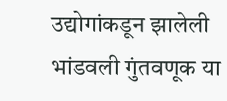उद्योगांकडून झालेली भांडवली गुंतवणूक या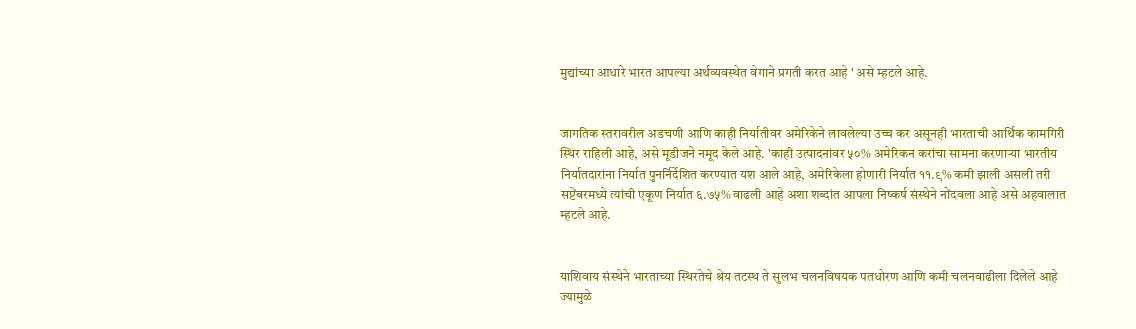मुद्यांच्या आधारे भारत आपल्या अर्थव्यवस्थेत वेगाने प्रगती करत आहे ' असे म्हटले आहे.


जागतिक स्तरावरील अडचणी आणि काही निर्यातीवर अमेरिकेने लावलेल्या उच्च कर असूनही भारताची आर्थिक कामगिरी स्थिर राहिली आहे, असे मूडीजने नमूद केले आहे. 'काही उत्पादनांवर ५०% अमेरिकन करांचा सामना करणाऱ्या भारतीय निर्यातदारांना निर्यात पुनर्निर्देशित करण्यात यश आले आहे, अमेरिकेला होणारी निर्यात ११.९% कमी झाली असली तरी सप्टेंबरमध्ये त्यांची एकूण निर्यात ६.७५% वाढली आहे अशा शब्दांत आपला निष्कर्ष संस्थेने नोंदवला आहे असे अहवालात म्हटले आहे.


याशिवाय संस्थेने भारताच्या स्थिरतेचे श्रेय तटस्थ ते सुलभ चलनविषयक पतधोरण आणि कमी चलनवाढीला दिलेले आहे ज्यामुळे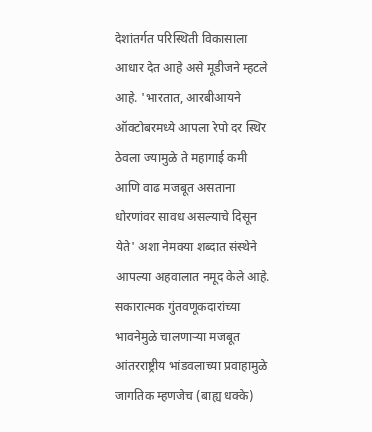देशांतर्गत परिस्थिती विकासाला आधार देत आहे असे मूडीजने म्हटले आहे. 'भारतात, आरबीआयने ऑक्टोबरमध्ये आपला रेपो दर स्थिर ठेवला ज्यामुळे ते महागाई कमी आणि वाढ मजबूत असताना धोरणांवर सावध असल्याचे दिसून येते' अशा नेमक्या शब्दात संस्थेने आपल्या अहवालात नमूद केले आहे. सकारात्मक गुंतवणूकदारांच्या भावनेमुळे चालणाऱ्या मजबूत आंतरराष्ट्रीय भांडवलाच्या प्रवाहामुळे जागतिक म्हणजेच (बाह्य धक्के)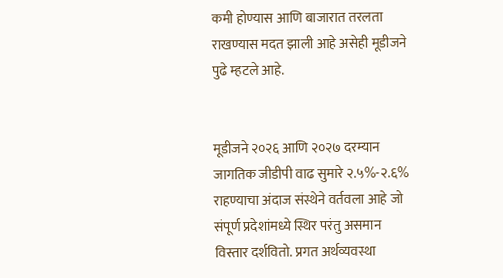कमी होण्यास आणि बाजारात तरलता राखण्यास मदत झाली आहे असेही मूडीजने पुढे म्हटले आहे.


मूडीजने २०२६ आणि २०२७ दरम्यान जागतिक जीडीपी वाढ सुमारे २.५%-२.६% राहण्याचा अंदाज संस्थेने वर्तवला आहे जो संपूर्ण प्रदेशांमध्ये स्थिर परंतु असमान विस्तार दर्शवितो. प्रगत अर्थव्यवस्था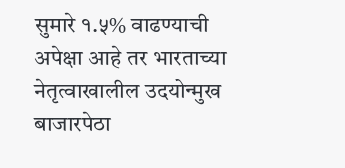सुमारे १.५% वाढण्याची अपेक्षा आहे तर भारताच्या नेतृत्वाखालील उदयोन्मुख बाजारपेठा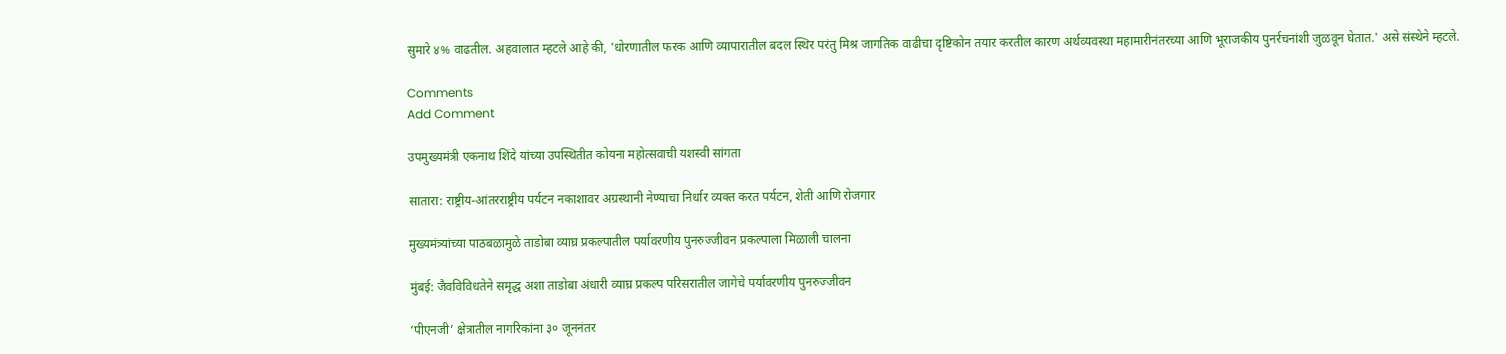सुमारे ४% वाढतील. अहवालात म्हटले आहे की, 'धोरणातील फरक आणि व्यापारातील बदल स्थिर परंतु मिश्र जागतिक वाढीचा दृष्टिकोन तयार करतील कारण अर्थव्यवस्था महामारीनंतरच्या आणि भूराजकीय पुनर्रचनांशी जुळवून घेतात.' असे संस्थेने म्हटले.

Comments
Add Comment

उपमुख्यमंत्री एकनाथ शिंदे यांच्या उपस्थितीत कोयना महोत्सवाची यशस्वी सांगता

सातारा: राष्ट्रीय-आंतरराष्ट्रीय पर्यटन नकाशावर अग्रस्थानी नेण्याचा निर्धार व्यक्त करत पर्यटन, शेती आणि रोजगार

मुख्यमंत्र्यांच्या पाठबळामुळे ताडोबा व्याघ्र प्रकल्पातील पर्यावरणीय पुनरुज्जीवन प्रकल्पाला मिळाली चालना

मुंबई: जैवविविधतेने समृद्ध अशा ताडोबा अंधारी व्याघ्र प्रकल्प परिसरातील जागेचे पर्यावरणीय पुनरुज्जीवन

‘पीएनजी’ क्षेत्रातील नागरिकांना ३० जूननंतर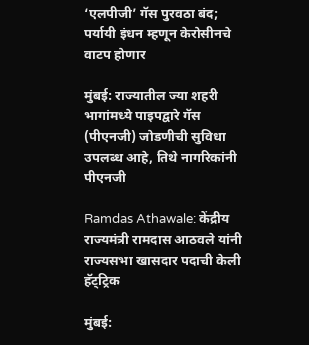‘एलपीजी’ गॅस पुरवठा बंद; पर्यायी इंधन म्हणून केरोसीनचे वाटप होणार

मुंबई: राज्यातील ज्या शहरी भागांमध्ये पाइपद्वारे गॅस (पीएनजी) जोडणीची सुविधा उपलब्ध आहे, तिथे नागरिकांनी पीएनजी

Ramdas Athawale: केंद्रीय राज्यमंत्री रामदास आठवले यांनी राज्यसभा खासदार पदाची केली हॅट्ट्रिक

मुंबई: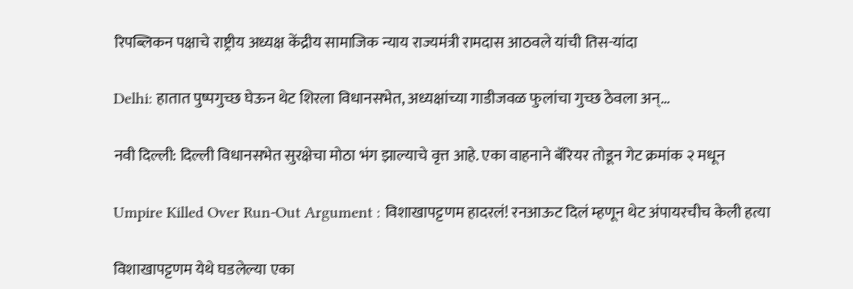रिपब्लिकन पक्षाचे राष्ट्रीय अध्यक्ष केंद्रीय सामाजिक न्याय राज्यमंत्री रामदास आठवले यांची तिस-यांदा

Delhi: हातात पुष्पगुच्छ घेऊन थेट शिरला विधानसभेत, अध्यक्षांच्या गाडीजवळ फुलांचा गुच्छ ठेवला अन्...

नवी दिल्ली: दिल्ली विधानसभेत सुरक्षेचा मोठा भंग झाल्याचे वृत्त आहे. एका वाहनाने बॅरियर तोडून गेट क्रमांक २ मधून

Umpire Killed Over Run-Out Argument : विशाखापट्टणम हादरलं! रनआऊट दिलं म्हणून थेट अंपायरचीच केली हत्या

विशाखापट्टणम येथे घडलेल्या एका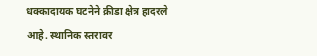धक्कादायक घटनेने क्रीडा क्षेत्र हादरले आहे. स्थानिक स्तरावर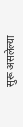सुरू असलेल्या